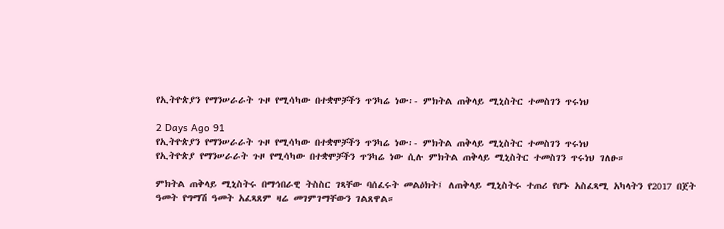የኢትዮጵያን የማንሠራራት ጉዞ የሚሳካው በተቋሞቻችን ጥንካሬ ነው፡- ምክትል ጠቅላይ ሚኒስትር ተመስገን ጥሩነህ

2 Days Ago 91
የኢትዮጵያን የማንሠራራት ጉዞ የሚሳካው በተቋሞቻችን ጥንካሬ ነው፡- ምክትል ጠቅላይ ሚኒስትር ተመስገን ጥሩነህ
የኢትዮጵያ የማንሠራራት ጉዞ የሚሳካው በተቋሞቻችን ጥንካሬ ነው ሲሉ ምክትል ጠቅላይ ሚኒስትር ተመስገን ጥሩነህ ገለፁ።

ምክትል ጠቅላይ ሚኒስትሩ በማኅበራዊ ትስስር ገጻቸው ባሰፈሩት መልዕክት፤ ለጠቅላይ ሚኒስትሩ ተጠሪ የሆኑ አስፈጻሚ አካላትን የ2017 በጀት ዓመት የግማሽ ዓመት አፈጻጸም ዛሬ መገምገማቸውን ገልጸዋል።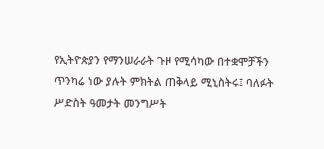የኢትዮጵያን የማንሠራራት ጉዞ የሚሳካው በተቋሞቻችን ጥንካሬ ነው ያሉት ምክትል ጠቅላይ ሚኒስትሩ፤ ባለፉት ሥድስት ዓመታት መንግሥት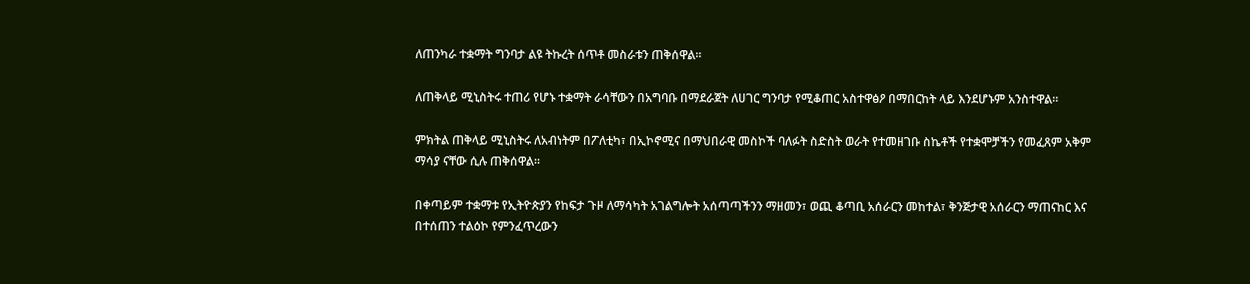ለጠንካራ ተቋማት ግንባታ ልዩ ትኩረት ሰጥቶ መስራቱን ጠቅሰዋል።

ለጠቅላይ ሚኒስትሩ ተጠሪ የሆኑ ተቋማት ራሳቸውን በአግባቡ በማደራጀት ለሀገር ግንባታ የሚቆጠር አስተዋፅዖ በማበርከት ላይ እንደሆኑም አንስተዋል።

ምክትል ጠቅላይ ሚኒስትሩ ለአብነትም በፖለቲካ፣ በኢኮኖሚና በማህበራዊ መስኮች ባለፉት ስድስት ወራት የተመዘገቡ ስኬቶች የተቋሞቻችን የመፈጸም አቅም ማሳያ ናቸው ሲሉ ጠቅሰዋል።

በቀጣይም ተቋማቱ የኢትዮጵያን የከፍታ ጉዞ ለማሳካት አገልግሎት አሰጣጣችንን ማዘመን፣ ወጪ ቆጣቢ አሰራርን መከተል፣ ቅንጅታዊ አሰራርን ማጠናከር እና በተሰጠን ተልዕኮ የምንፈጥረውን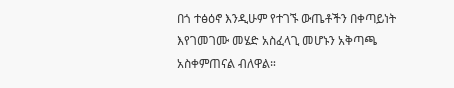በጎ ተፅዕኖ እንዲሁም የተገኙ ውጤቶችን በቀጣይነት እየገመገሙ መሄድ አስፈላጊ መሆኑን አቅጣጫ አስቀምጠናል ብለዋል።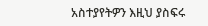አስተያየትዎን እዚህ ያስፍሩ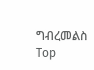ግብረመልስ
Top